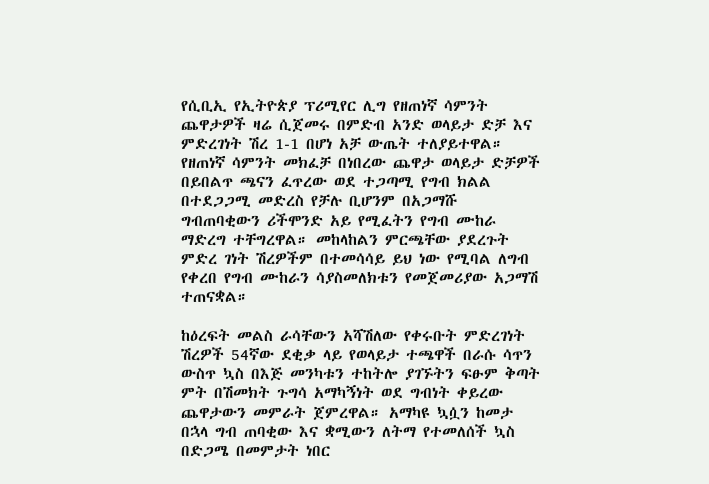የሲቢኢ የኢትዮጵያ ፕሪሚየር ሊግ የዘጠነኛ ሳምንት ጨዋታዎች ዛሬ ሲጀመሩ በምድብ አንድ ወላይታ ድቻ እና ምድረገነት ሽረ 1-1 በሆነ አቻ ውጤት ተለያይተዋል።
የዘጠነኛ ሳምንት መክፈቻ በነበረው ጨዋታ ወላይታ ድቻዎች በይበልጥ ጫናን ፈጥረው ወደ ተጋጣሚ የግብ ክልል በተደጋጋሚ መድረስ የቻሉ ቢሆንም በአጋማሹ ግብጠባቂውን ሪችሞንድ አይ የሚፈትን የግብ ሙከራ ማድረግ ተቸግረዋል። መከላከልን ምርጫቸው ያደረጉት ምድረ ገነት ሽረዎችም በተመሳሳይ ይህ ነው የሚባል ለግብ የቀረበ የግብ ሙከራን ሳያስመለክቱን የመጀመሪያው አጋማሽ ተጠናቋል።

ከዕረፍት መልስ ራሳቸውን አሻሽለው የቀሩቡት ምድረገነት ሽረዎች 54ኛው ደቂቃ ላይ የወላይታ ተጫዋች በራሱ ሳጥን ውስጥ ኳስ በእጅ መንካቱን ተከትሎ ያገኙትን ፍፁም ቅጣት ምት በሽመክት ጉግሳ አማካኝነት ወደ ግብነት ቀይረው ጨዋታውን መምራት ጀምረዋል። አማካዩ ኳሷን ከመታ በኋላ ግብ ጠባቂው እና ቋሚውን ለትማ የተመለሰች ኳስ በድጋሜ በመምታት ነበር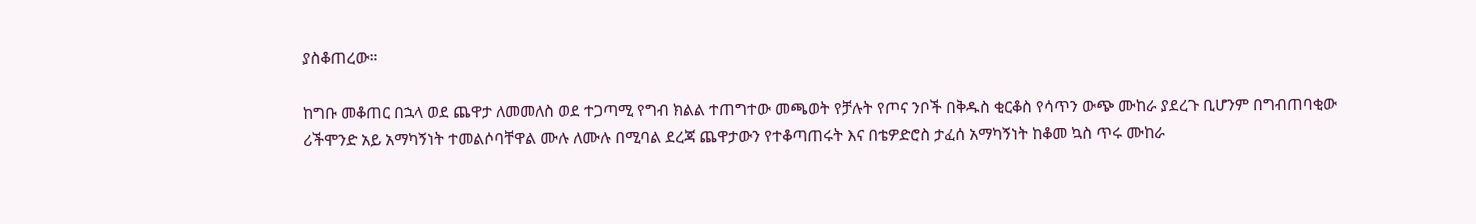ያስቆጠረው።

ከግቡ መቆጠር በኋላ ወደ ጨዋታ ለመመለስ ወደ ተጋጣሚ የግብ ክልል ተጠግተው መጫወት የቻሉት የጦና ንቦች በቅዱስ ቂርቆስ የሳጥን ውጭ ሙከራ ያደረጉ ቢሆንም በግብጠባቂው ሪችሞንድ አይ አማካኝነት ተመልሶባቸዋል ሙሉ ለሙሉ በሚባል ደረጃ ጨዋታውን የተቆጣጠሩት እና በቴዎድሮስ ታፈሰ አማካኝነት ከቆመ ኳስ ጥሩ ሙከራ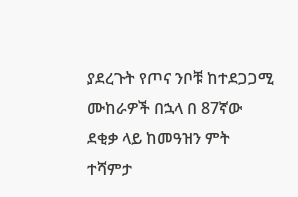ያደረጉት የጦና ንቦቹ ከተደጋጋሚ ሙከራዎች በኋላ በ 87ኛው ደቂቃ ላይ ከመዓዝን ምት ተሻምታ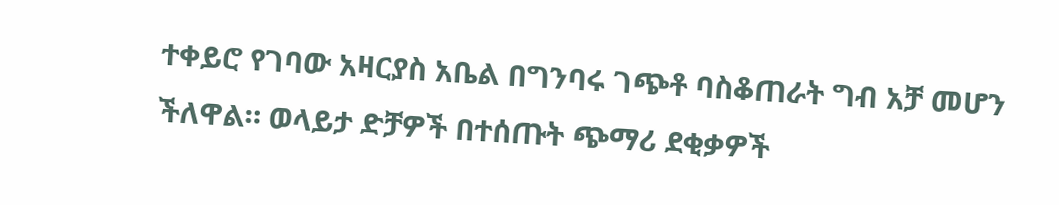ተቀይሮ የገባው አዛርያስ አቤል በግንባሩ ገጭቶ ባስቆጠራት ግብ አቻ መሆን ችለዋል። ወላይታ ድቻዎች በተሰጡት ጭማሪ ደቂቃዎች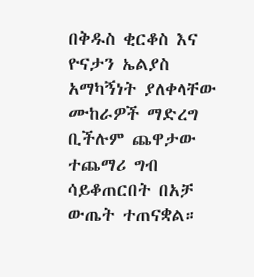በቅዱስ ቂርቆስ እና ዮናታን ኤልያስ አማካኝነት ያለቀላቸው ሙከራዎች ማድረግ ቢችሉም ጨዋታው ተጨማሪ ግብ ሳይቆጠርበት በአቻ ውጤት ተጠናቋል።